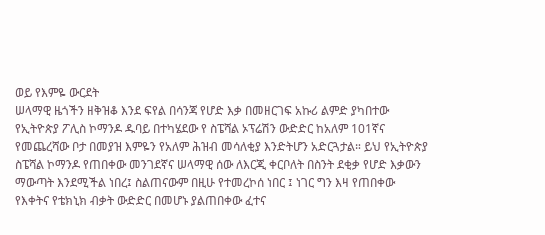ወይ የእምዬ ውርደት
ሠላማዊ ዜጎችን ዘቅዝቆ እንደ ፍየል በሳንጃ የሆድ እቃ በመዘርገፍ አኩሪ ልምድ ያካበተው የኢትዮጵያ ፖሊስ ኮማንዶ ዱባይ በተካሄደው የ ስፔሻል ኦፕሬሽን ውድድር ከአለም 101ኛና የመጨረሻው ቦታ በመያዝ እምዬን የአለም ሕዝብ መሳለቂያ እንድትሆን አድርጓታል። ይህ የኢትዮጵያ ስፔሻል ኮማንዶ የጠበቀው መንገደኛና ሠላማዊ ሰው ለእርጂ ቀርቦለት በስንት ደቂቃ የሆድ እቃውን ማውጣት እንደሚችል ነበረ፤ ስልጠናውም በዚሁ የተመረኮሰ ነበር ፤ ነገር ግን እዛ የጠበቀው የእቀትና የቴክኒክ ብቃት ውድድር በመሆኑ ያልጠበቀው ፈተና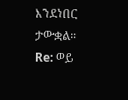እንደነበር ታውቋል።
Re: ወይ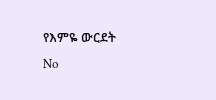የእምዬ ውርደት
No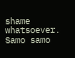shame whatsoever. Samo samo